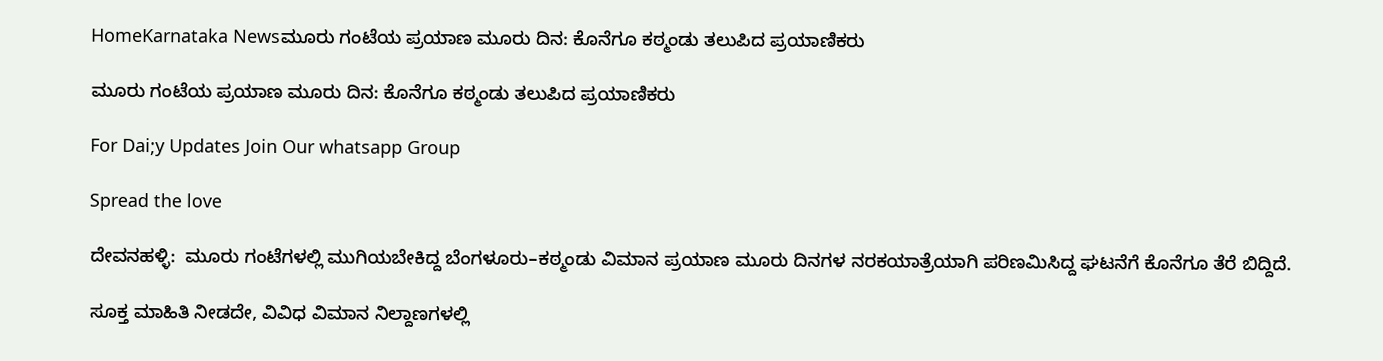HomeKarnataka Newsಮೂರು ಗಂಟೆಯ ಪ್ರಯಾಣ ಮೂರು ದಿನ: ಕೊನೆಗೂ ಕಠ್ಮಂಡು ತಲುಪಿದ ಪ್ರಯಾಣಿಕರು

ಮೂರು ಗಂಟೆಯ ಪ್ರಯಾಣ ಮೂರು ದಿನ: ಕೊನೆಗೂ ಕಠ್ಮಂಡು ತಲುಪಿದ ಪ್ರಯಾಣಿಕರು

For Dai;y Updates Join Our whatsapp Group

Spread the love

ದೇವನಹಳ್ಳಿ:  ಮೂರು ಗಂಟೆಗಳಲ್ಲಿ ಮುಗಿಯಬೇಕಿದ್ದ ಬೆಂಗಳೂರು–ಕಠ್ಮಂಡು ವಿಮಾನ ಪ್ರಯಾಣ ಮೂರು ದಿನಗಳ ನರಕಯಾತ್ರೆಯಾಗಿ ಪರಿಣಮಿಸಿದ್ದ ಘಟನೆಗೆ ಕೊನೆಗೂ ತೆರೆ ಬಿದ್ದಿದೆ.

ಸೂಕ್ತ ಮಾಹಿತಿ ನೀಡದೇ, ವಿವಿಧ ವಿಮಾನ ನಿಲ್ದಾಣಗಳಲ್ಲಿ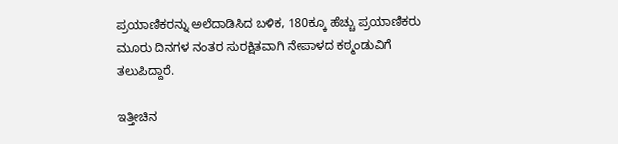ಪ್ರಯಾಣಿಕರನ್ನು ಅಲೆದಾಡಿಸಿದ ಬಳಿಕ, 180ಕ್ಕೂ ಹೆಚ್ಚು ಪ್ರಯಾಣಿಕರು ಮೂರು ದಿನಗಳ ನಂತರ ಸುರಕ್ಷಿತವಾಗಿ ನೇಪಾಳದ ಕಠ್ಮಂಡುವಿಗೆ ತಲುಪಿದ್ದಾರೆ.

ಇತ್ತೀಚಿನ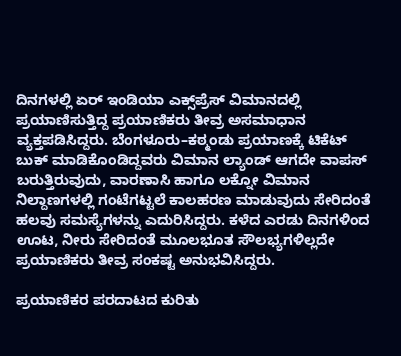ದಿನಗಳಲ್ಲಿ ಏರ್ ಇಂಡಿಯಾ ಎಕ್ಸ್‌ಪ್ರೆಸ್ ವಿಮಾನದಲ್ಲಿ ಪ್ರಯಾಣಿಸುತ್ತಿದ್ದ ಪ್ರಯಾಣಿಕರು ತೀವ್ರ ಅಸಮಾಧಾನ ವ್ಯಕ್ತಪಡಿಸಿದ್ದರು. ಬೆಂಗಳೂರು–ಕಠ್ಮಂಡು ಪ್ರಯಾಣಕ್ಕೆ ಟಿಕೆಟ್ ಬುಕ್ ಮಾಡಿಕೊಂಡಿದ್ದವರು ವಿಮಾನ ಲ್ಯಾಂಡ್ ಆಗದೇ ವಾಪಸ್ ಬರುತ್ತಿರುವುದು, ವಾರಣಾಸಿ ಹಾಗೂ ಲಕ್ನೋ ವಿಮಾನ ನಿಲ್ದಾಣಗಳಲ್ಲಿ ಗಂಟೆಗಟ್ಟಲೆ ಕಾಲಹರಣ ಮಾಡುವುದು ಸೇರಿದಂತೆ ಹಲವು ಸಮಸ್ಯೆಗಳನ್ನು ಎದುರಿಸಿದ್ದರು. ಕಳೆದ ಎರಡು ದಿನಗಳಿಂದ ಊಟ, ನೀರು ಸೇರಿದಂತೆ ಮೂಲಭೂತ ಸೌಲಭ್ಯಗಳಿಲ್ಲದೇ ಪ್ರಯಾಣಿಕರು ತೀವ್ರ ಸಂಕಷ್ಟ ಅನುಭವಿಸಿದ್ದರು.

ಪ್ರಯಾಣಿಕರ ಪರದಾಟದ ಕುರಿತು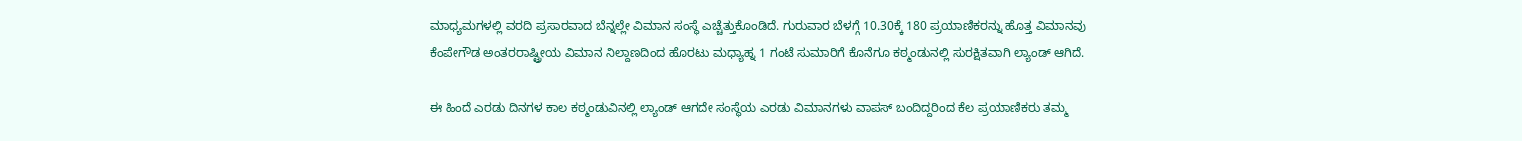ಮಾಧ್ಯಮಗಳಲ್ಲಿ ವರದಿ ಪ್ರಸಾರವಾದ ಬೆನ್ನಲ್ಲೇ ವಿಮಾನ ಸಂಸ್ಥೆ ಎಚ್ಚೆತ್ತುಕೊಂಡಿದೆ. ಗುರುವಾರ ಬೆಳಗ್ಗೆ 10.30ಕ್ಕೆ 180 ಪ್ರಯಾಣಿಕರನ್ನು ಹೊತ್ತ ವಿಮಾನವು ಕೆಂಪೇಗೌಡ ಅಂತರರಾಷ್ಟ್ರೀಯ ವಿಮಾನ ನಿಲ್ದಾಣದಿಂದ ಹೊರಟು ಮಧ್ಯಾಹ್ನ 1 ಗಂಟೆ ಸುಮಾರಿಗೆ ಕೊನೆಗೂ ಕಠ್ಮಂಡುನಲ್ಲಿ ಸುರಕ್ಷಿತವಾಗಿ ಲ್ಯಾಂಡ್ ಆಗಿದೆ.

ಈ ಹಿಂದೆ ಎರಡು ದಿನಗಳ ಕಾಲ ಕಠ್ಮಂಡುವಿನಲ್ಲಿ ಲ್ಯಾಂಡ್ ಆಗದೇ ಸಂಸ್ಥೆಯ ಎರಡು ವಿಮಾನಗಳು ವಾಪಸ್ ಬಂದಿದ್ದರಿಂದ ಕೆಲ ಪ್ರಯಾಣಿಕರು ತಮ್ಮ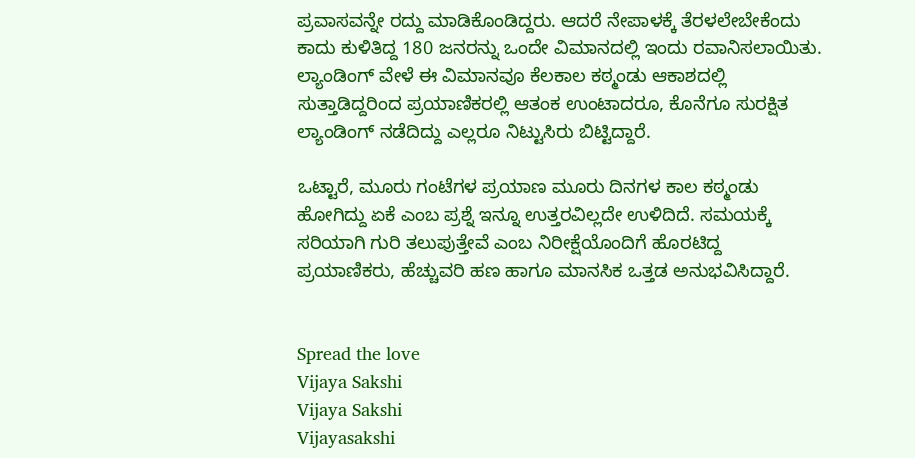ಪ್ರವಾಸವನ್ನೇ ರದ್ದು ಮಾಡಿಕೊಂಡಿದ್ದರು. ಆದರೆ ನೇಪಾಳಕ್ಕೆ ತೆರಳಲೇಬೇಕೆಂದು ಕಾದು ಕುಳಿತಿದ್ದ 180 ಜನರನ್ನು ಒಂದೇ ವಿಮಾನದಲ್ಲಿ ಇಂದು ರವಾನಿಸಲಾಯಿತು. ಲ್ಯಾಂಡಿಂಗ್ ವೇಳೆ ಈ ವಿಮಾನವೂ ಕೆಲಕಾಲ ಕಠ್ಮಂಡು ಆಕಾಶದಲ್ಲಿ ಸುತ್ತಾಡಿದ್ದರಿಂದ ಪ್ರಯಾಣಿಕರಲ್ಲಿ ಆತಂಕ ಉಂಟಾದರೂ, ಕೊನೆಗೂ ಸುರಕ್ಷಿತ ಲ್ಯಾಂಡಿಂಗ್ ನಡೆದಿದ್ದು ಎಲ್ಲರೂ ನಿಟ್ಟುಸಿರು ಬಿಟ್ಟಿದ್ದಾರೆ.

ಒಟ್ಟಾರೆ, ಮೂರು ಗಂಟೆಗಳ ಪ್ರಯಾಣ ಮೂರು ದಿನಗಳ ಕಾಲ ಕಠ್ಮಂಡು ಹೋಗಿದ್ದು ಏಕೆ ಎಂಬ ಪ್ರಶ್ನೆ ಇನ್ನೂ ಉತ್ತರವಿಲ್ಲದೇ ಉಳಿದಿದೆ. ಸಮಯಕ್ಕೆ ಸರಿಯಾಗಿ ಗುರಿ ತಲುಪುತ್ತೇವೆ ಎಂಬ ನಿರೀಕ್ಷೆಯೊಂದಿಗೆ ಹೊರಟಿದ್ದ ಪ್ರಯಾಣಿಕರು, ಹೆಚ್ಚುವರಿ ಹಣ ಹಾಗೂ ಮಾನಸಿಕ ಒತ್ತಡ ಅನುಭವಿಸಿದ್ದಾರೆ.


Spread the love
Vijaya Sakshi
Vijaya Sakshi
Vijayasakshi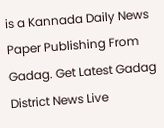is a Kannada Daily News Paper Publishing From Gadag. Get Latest Gadag District News Live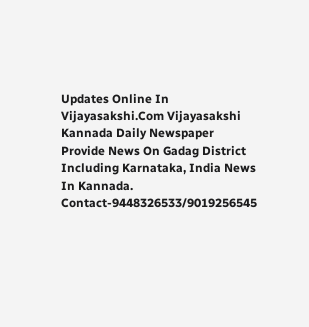Updates Online In Vijayasakshi.Com Vijayasakshi Kannada Daily Newspaper Provide News On Gadag District Including Karnataka, India News In Kannada. Contact-9448326533/9019256545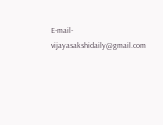E-mail-vijayasakshidaily@gmail.com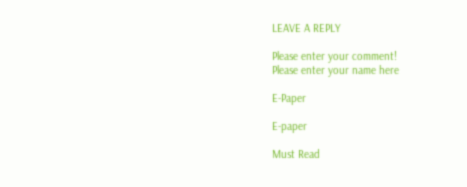LEAVE A REPLY

Please enter your comment!
Please enter your name here

E-Paper

E-paper

Must Read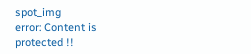spot_img
error: Content is protected !!